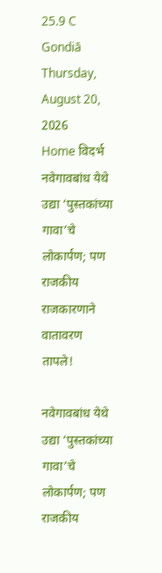25.9 C
Gondiā
Thursday, August 20, 2026
Home विदर्भ नवेगावबांध येथे उद्या ‘पुस्तकांच्या गावा’चे लोकार्पण; पण राजकीय राजकारणाने वातावरण तापले!

नवेगावबांध येथे उद्या ‘पुस्तकांच्या गावा’चे लोकार्पण; पण राजकीय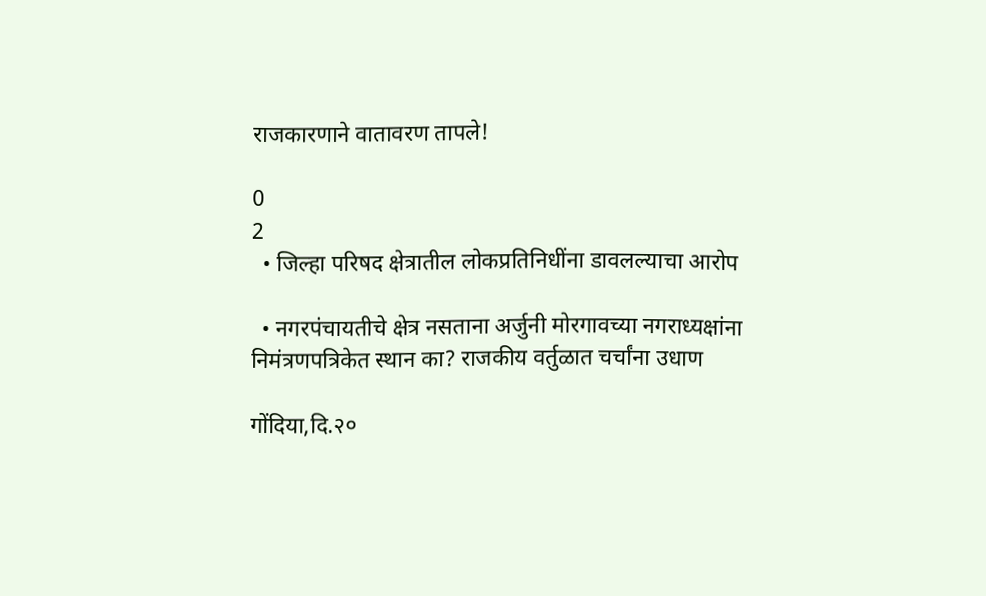राजकारणाने वातावरण तापले!

0
2
  • जिल्हा परिषद क्षेत्रातील लोकप्रतिनिधींना डावलल्याचा आरोप

  • नगरपंचायतीचे क्षेत्र नसताना अर्जुनी मोरगावच्या नगराध्यक्षांना निमंत्रणपत्रिकेत स्थान का? राजकीय वर्तुळात चर्चांना उधाण

गोंदिया,दि.२०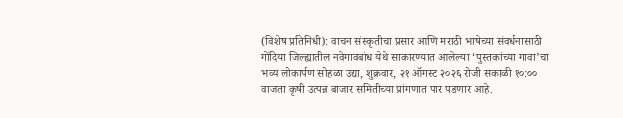(विशेष प्रतिनिधी): वाचन संस्कृतीचा प्रसार आणि मराठी भाषेच्या संवर्धनासाठी गोंदिया जिल्ह्यातील नवेगावबांध येथे साकारण्यात आलेल्या ‘पुस्तकांच्या गावा’चा भव्य लोकार्पण सोहळा उद्या, शुक्रवार, २१ ऑगस्ट २०२६ रोजी सकाळी १०:०० वाजता कृषी उत्पन्न बाजार समितीच्या प्रांगणात पार पडणार आहे.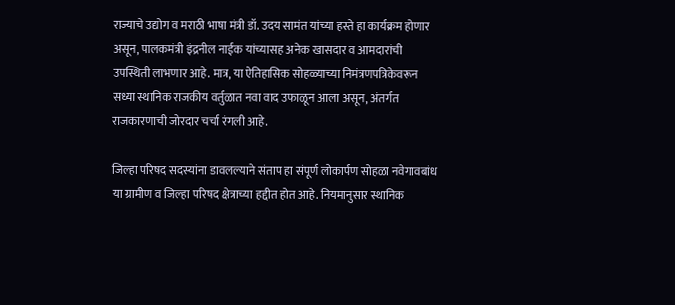राज्याचे उद्योग व मराठी भाषा मंत्री डॉ. उदय सामंत यांच्या हस्ते हा कार्यक्रम होणार असून, पालकमंत्री इंद्रनील नाईक यांच्यासह अनेक खासदार व आमदारांची उपस्थिती लाभणार आहे. मात्र, या ऐतिहासिक सोहळ्याच्या निमंत्रणपत्रिकेवरून सध्या स्थानिक राजकीय वर्तुळात नवा वाद उफाळून आला असून, अंतर्गत राजकारणाची जोरदार चर्चा रंगली आहे.

जिल्हा परिषद सदस्यांना डावलल्याने संताप हा संपूर्ण लोकार्पण सोहळा नवेगावबांध या ग्रामीण व जिल्हा परिषद क्षेत्राच्या हद्दीत होत आहे. नियमानुसार स्थानिक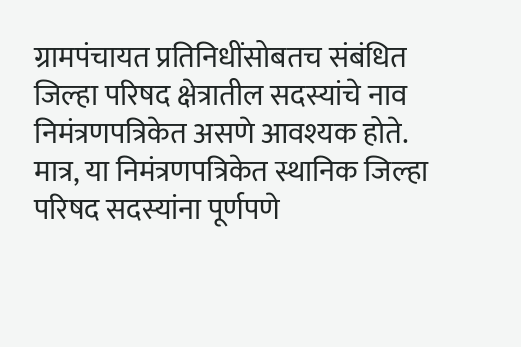ग्रामपंचायत प्रतिनिधींसोबतच संबंधित जिल्हा परिषद क्षेत्रातील सदस्यांचे नाव निमंत्रणपत्रिकेत असणे आवश्यक होते. मात्र, या निमंत्रणपत्रिकेत स्थानिक जिल्हा परिषद सदस्यांना पूर्णपणे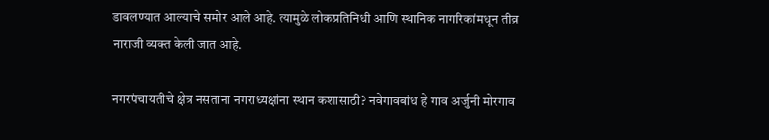डावलण्यात आल्याचे समोर आले आहे. त्यामुळे लोकप्रतिनिधी आणि स्थानिक नागरिकांमधून तीव्र नाराजी व्यक्त केली जात आहे.

नगरपंचायतीचे क्षेत्र नसताना नगराध्यक्षांना स्थान कशासाठी? नवेगावबांध हे गाव अर्जुनी मोरगाव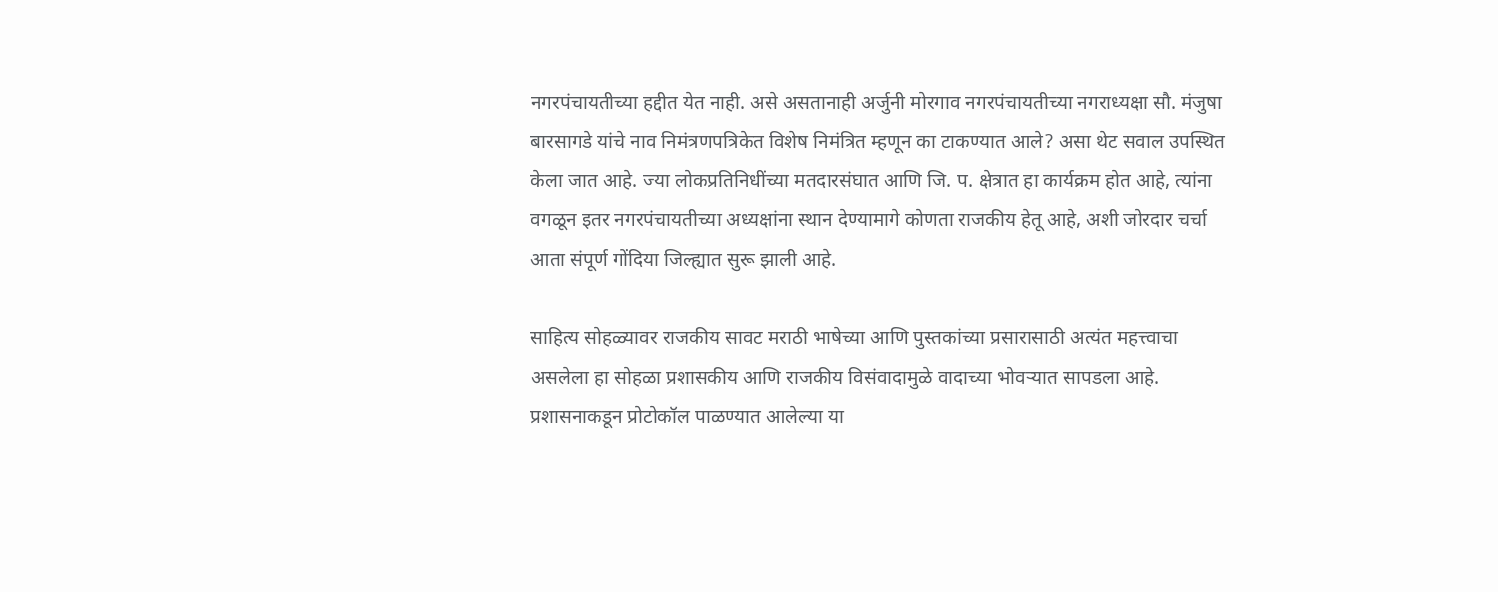नगरपंचायतीच्या हद्दीत येत नाही. असे असतानाही अर्जुनी मोरगाव नगरपंचायतीच्या नगराध्यक्षा सौ. मंजुषा बारसागडे यांचे नाव निमंत्रणपत्रिकेत विशेष निमंत्रित म्हणून का टाकण्यात आले? असा थेट सवाल उपस्थित केला जात आहे. ज्या लोकप्रतिनिधींच्या मतदारसंघात आणि जि. प. क्षेत्रात हा कार्यक्रम होत आहे, त्यांना वगळून इतर नगरपंचायतीच्या अध्यक्षांना स्थान देण्यामागे कोणता राजकीय हेतू आहे, अशी जोरदार चर्चा आता संपूर्ण गोंदिया जिल्ह्यात सुरू झाली आहे.

साहित्य सोहळ्यावर राजकीय सावट मराठी भाषेच्या आणि पुस्तकांच्या प्रसारासाठी अत्यंत महत्त्वाचा असलेला हा सोहळा प्रशासकीय आणि राजकीय विसंवादामुळे वादाच्या भोवऱ्यात सापडला आहे. प्रशासनाकडून प्रोटोकॉल पाळण्यात आलेल्या या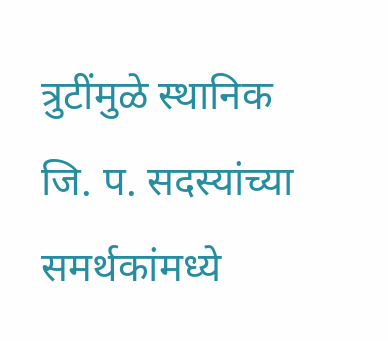त्रुटींमुळे स्थानिक जि. प. सदस्यांच्या समर्थकांमध्ये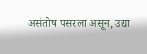असंतोष पसरला असून, उद्या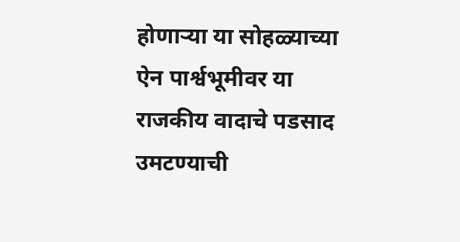होणाऱ्या या सोहळ्याच्या ऐन पार्श्वभूमीवर या राजकीय वादाचे पडसाद उमटण्याची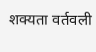शक्यता वर्तवली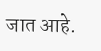जात आहे.